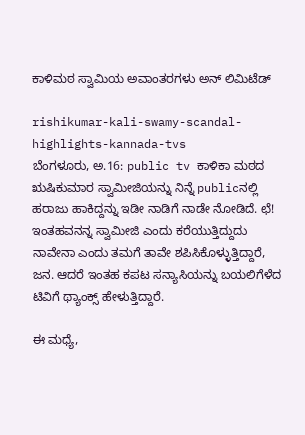ಕಾಳಿಮಠ ಸ್ವಾಮಿಯ ಅವಾಂತರಗಳು ಅನ್ ಲಿಮಿಟೆಡ್

rishikumar-kali-swamy-scandal-highlights-kannada-tvs
ಬೆಂಗಳೂರು, ಅ.16: public tv ಕಾಳಿಕಾ ಮಠದ ಋಷಿಕುಮಾರ ಸ್ವಾಮೀಜಿಯನ್ನು ನಿನ್ನೆ publicನಲ್ಲಿ ಹರಾಜು ಹಾಕಿದ್ದನ್ನು ಇಡೀ ನಾಡಿಗೆ ನಾಡೇ ನೋಡಿದೆ. ಛೆ! ಇಂತಹವನನ್ನ ಸ್ವಾಮೀಜಿ ಎಂದು ಕರೆಯುತ್ತಿದ್ದುದು ನಾವೇನಾ ಎಂದು ತಮಗೆ ತಾವೇ ಶಪಿಸಿಕೊಳ್ಳುತ್ತಿದ್ದಾರೆ, ಜನ. ಆದರೆ ಇಂತಹ ಕಪಟ ಸನ್ಯಾಸಿಯನ್ನು ಬಯಲಿಗೆಳೆದ ಟಿವಿಗೆ ಥ್ಯಾಂಕ್ಸ್ ಹೇಳುತ್ತಿದ್ದಾರೆ.

ಈ ಮಧ್ಯೆ,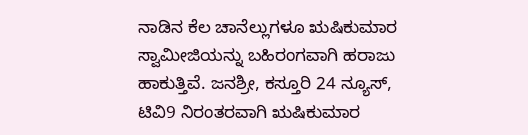ನಾಡಿನ ಕೆಲ ಚಾನೆಲ್ಲುಗಳೂ ಋಷಿಕುಮಾರ ಸ್ವಾಮೀಜಿಯನ್ನು ಬಹಿರಂಗವಾಗಿ ಹರಾಜು ಹಾಕುತ್ತಿವೆ. ಜನಶ್ರೀ, ಕಸ್ತೂರಿ 24 ನ್ಯೂಸ್, ಟಿವಿ9 ನಿರಂತರವಾಗಿ ಋಷಿಕುಮಾರ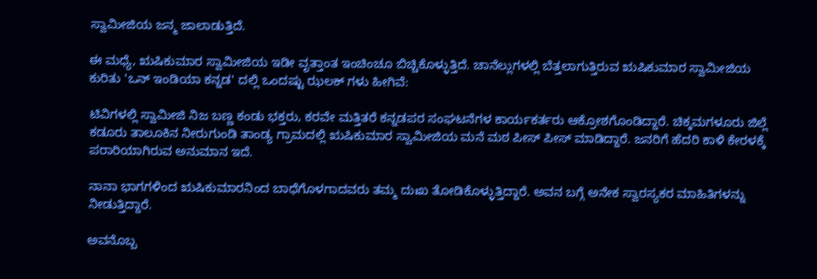ಸ್ವಾಮೀಜಿಯ ಜನ್ಮ ಜಾಲಾಡುತ್ತಿದೆ.

ಈ ಮಧ್ಯೆ, ಋಷಿಕುಮಾರ ಸ್ವಾಮೀಜಿಯ ಇಡೀ ವೃತ್ತಾಂತ ಇಂಚಿಂಚೂ ಬಿಚ್ಚಿಕೊಳ್ಳುತ್ತಿದೆ. ಚಾನೆಲ್ಲುಗಳಲ್ಲಿ ಬೆತ್ತಲಾಗುತ್ತಿರುವ ಋಷಿಕುಮಾರ ಸ್ವಾಮೀಜಿಯ ಕುರಿತು 'ಒನ್ ಇಂಡಿಯಾ ಕನ್ನಡ' ದಲ್ಲಿ ಒಂದಷ್ಟು ಝಲಕ್ ಗಳು ಹೀಗಿವೆ:

ಟಿವಿಗಳಲ್ಲಿ ಸ್ವಾಮೀಜಿ ನಿಜ ಬಣ್ಣ ಕಂಡು ಭಕ್ತರು, ಕರವೇ ಮತ್ತಿತರೆ ಕನ್ನಡಪರ ಸಂಘಟನೆಗಳ ಕಾರ್ಯಕರ್ತರು ಆಕ್ರೋಶಗೊಂಡಿದ್ದಾರೆ. ಚಿಕ್ಕಮಗಳೂರು ಜಿಲ್ಲೆ ಕಡೂರು ತಾಲೂಕಿನ ನೀರುಗುಂಡಿ ತಾಂಡ್ಯ ಗ್ರಾಮದಲ್ಲಿ ಋಷಿಕುಮಾರ ಸ್ವಾಮೀಜಿಯ ಮನೆ ಮಠ ಪೀಸ್ ಪೀಸ್ ಮಾಡಿದ್ದಾರೆ. ಜನರಿಗೆ ಹೆದರಿ ಕಾಳಿ ಕೇರಳಕ್ಕೆ ಪರಾರಿಯಾಗಿರುವ ಅನುಮಾನ ಇದೆ.

ನಾನಾ ಭಾಗಗಳಿಂದ ಋಷಿಕುಮಾರನಿಂದ ಬಾಧೆಗೊಳಗಾದವರು ತಮ್ಮ ದುಃಖ ತೋಡಿಕೊಳ್ಳುತ್ತಿದ್ದಾರೆ. ಅವನ ಬಗ್ಗೆ ಅನೇಕ ಸ್ವಾರಸ್ಯಕರ ಮಾಹಿತಿಗಳನ್ನು ನೀಡುತ್ತಿದ್ದಾರೆ.

ಅವನೊಬ್ಬ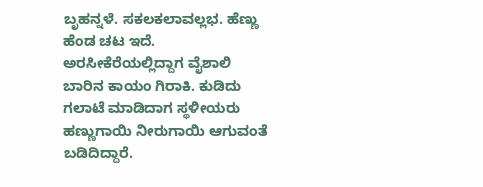ಬೃಹನ್ನಳೆ. ಸಕಲಕಲಾವಲ್ಲಭ. ಹೆಣ್ಣು ಹೆಂಡ ಚಟ ಇದೆ. ಅರಸೀಕೆರೆಯಲ್ಲಿದ್ದಾಗ ವೈಶಾಲಿ ಬಾರಿನ ಕಾಯಂ ಗಿರಾಕಿ. ಕುಡಿದು ಗಲಾಟೆ ಮಾಡಿದಾಗ ಸ್ಥಳೀಯರು ಹಣ್ಣುಗಾಯಿ ನೀರುಗಾಯಿ ಆಗುವಂತೆ ಬಡಿದಿದ್ದಾರೆ.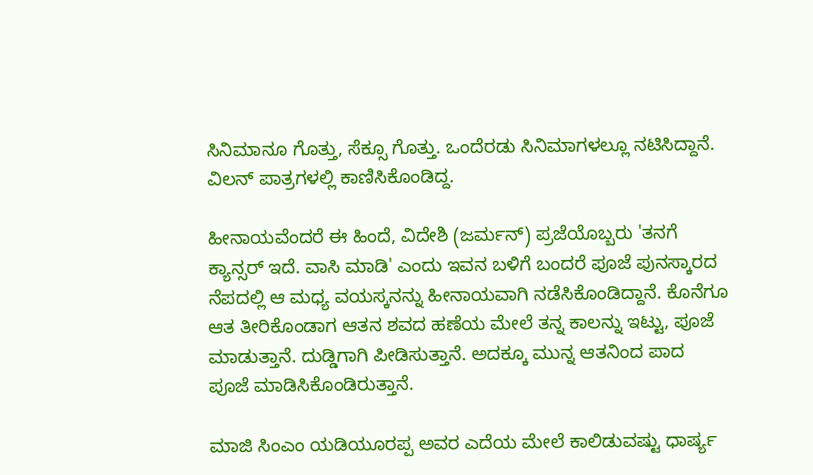ಸಿನಿಮಾನೂ ಗೊತ್ತು, ಸೆಕ್ಸೂ ಗೊತ್ತು. ಒಂದೆರಡು ಸಿನಿಮಾಗಳಲ್ಲೂ ನಟಿಸಿದ್ದಾನೆ. ವಿಲನ್ ಪಾತ್ರಗಳಲ್ಲಿ ಕಾಣಿಸಿಕೊಂಡಿದ್ದ.

ಹೀನಾಯವೆಂದರೆ ಈ ಹಿಂದೆ, ವಿದೇಶಿ (ಜರ್ಮನ್) ಪ್ರಜೆಯೊಬ್ಬರು 'ತನಗೆ ಕ್ಯಾನ್ಸರ್ ಇದೆ. ವಾಸಿ ಮಾಡಿ' ಎಂದು ಇವನ ಬಳಿಗೆ ಬಂದರೆ ಪೂಜೆ ಪುನಸ್ಕಾರದ ನೆಪದಲ್ಲಿ ಆ ಮಧ್ಯ ವಯಸ್ಕನನ್ನು ಹೀನಾಯವಾಗಿ ನಡೆಸಿಕೊಂಡಿದ್ದಾನೆ. ಕೊನೆಗೂ ಆತ ತೀರಿಕೊಂಡಾಗ ಆತನ ಶವದ ಹಣೆಯ ಮೇಲೆ ತನ್ನ ಕಾಲನ್ನು ಇಟ್ಟು, ಪೂಜೆ ಮಾಡುತ್ತಾನೆ. ದುಡ್ಡಿಗಾಗಿ ಪೀಡಿಸುತ್ತಾನೆ. ಅದಕ್ಕೂ ಮುನ್ನ ಆತನಿಂದ ಪಾದ ಪೂಜೆ ಮಾಡಿಸಿಕೊಂಡಿರುತ್ತಾನೆ.

ಮಾಜಿ ಸಿಂಎಂ ಯಡಿಯೂರಪ್ಪ ಅವರ ಎದೆಯ ಮೇಲೆ ಕಾಲಿಡುವಷ್ಟು ಧಾರ್ಷ್ಯ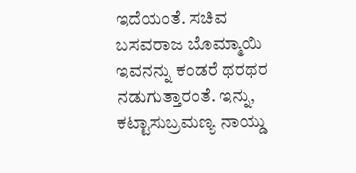ಇದೆಯಂತೆ. ಸಚಿವ ಬಸವರಾಜ ಬೊಮ್ಮಾಯಿ ಇವನನ್ನು ಕಂಡರೆ ಥರಥರ ನಡುಗುತ್ತಾರಂತೆ. ಇನ್ನು, ಕಟ್ಟಾಸುಬ್ರಮಣ್ಯ ನಾಯ್ಡು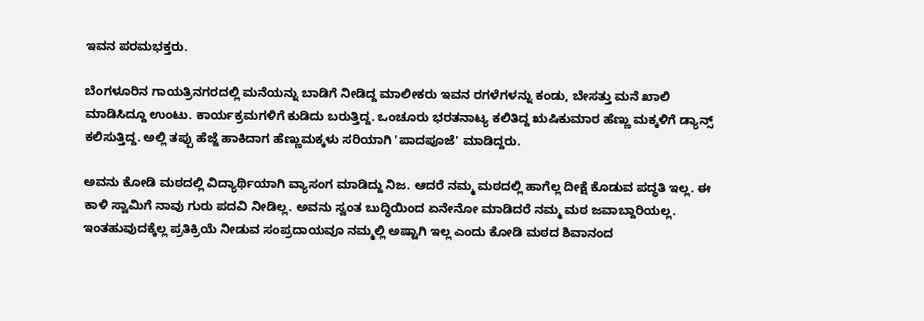ಇವನ ಪರಮಭಕ್ತರು.

ಬೆಂಗಳೂರಿನ ಗಾಯತ್ರಿನಗರದಲ್ಲಿ ಮನೆಯನ್ನು ಬಾಡಿಗೆ ನೀಡಿದ್ದ ಮಾಲೀಕರು ಇವನ ರಗಳೆಗಳನ್ನು ಕಂಡು, ಬೇಸತ್ತು ಮನೆ ಖಾಲಿ ಮಾಡಿಸಿದ್ದೂ ಉಂಟು. ಕಾರ್ಯಕ್ರಮಗಳಿಗೆ ಕುಡಿದು ಬರುತ್ತಿದ್ದ. ಒಂಚೂರು ಭರತನಾಟ್ಯ ಕಲಿತಿದ್ದ ಋಷಿಕುಮಾರ ಹೆಣ್ಣು ಮಕ್ಕಳಿಗೆ ಡ್ಯಾನ್ಸ್ ಕಲಿಸುತ್ತಿದ್ದ. ಅಲ್ಲಿ ತಪ್ಪು ಹೆಜ್ಜೆ ಹಾಕಿದಾಗ ಹೆಣ್ಣುಮಕ್ಕಳು ಸರಿಯಾಗಿ 'ಪಾದಪೂಜೆ' ಮಾಡಿದ್ದರು.

ಅವನು ಕೋಡಿ ಮಠದಲ್ಲಿ ವಿದ್ಯಾರ್ಥಿಯಾಗಿ ವ್ಯಾಸಂಗ ಮಾಡಿದ್ದು ನಿಜ. ಆದರೆ ನಮ್ಮ ಮಠದಲ್ಲಿ ಹಾಗೆಲ್ಲ ದೀಕ್ಷೆ ಕೊಡುವ ಪದ್ಧತಿ ಇಲ್ಲ. ಈ ಕಾಳಿ ಸ್ವಾಮಿಗೆ ನಾವು ಗುರು ಪದವಿ ನೀಡಿಲ್ಲ. ಅವನು ಸ್ವಂತ ಬುದ್ಧಿಯಿಂದ ಏನೇನೋ ಮಾಡಿದರೆ ನಮ್ಮ ಮಠ ಜವಾಬ್ದಾರಿಯಲ್ಲ. ಇಂತಹುವುದಕ್ಕೆಲ್ಲ ಪ್ರತಿಕ್ರಿಯೆ ನೀಡುವ ಸಂಪ್ರದಾಯವೂ ನಮ್ಮಲ್ಲಿ ಅಷ್ಟಾಗಿ ಇಲ್ಲ ಎಂದು ಕೋಡಿ ಮಠದ ಶಿವಾನಂದ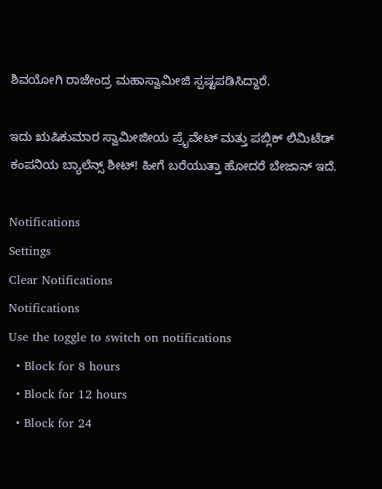ಶಿವಯೋಗಿ ರಾಜೇಂದ್ರ ಮಹಾಸ್ವಾಮೀಜಿ ಸ್ಪಷ್ಟಪಡಿಸಿದ್ದಾರೆ.

ಇದು ಋಷಿಕುಮಾರ ಸ್ವಾಮೀಜೀಯ ಪ್ರೈವೇಟ್ ಮತ್ತು ಪಬ್ಲಿಕ್ ಲಿಮಿಟೆಡ್ ಕಂಪನಿಯ ಬ್ಯಾಲೆನ್ಸ್ ಶೀಟ್! ಹೀಗೆ ಬರೆಯುತ್ತಾ ಹೋದರೆ ಬೇಜಾನ್ ಇದೆ.

Notifications
Settings
Clear Notifications
Notifications
Use the toggle to switch on notifications
  • Block for 8 hours
  • Block for 12 hours
  • Block for 24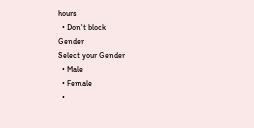hours
  • Don't block
Gender
Select your Gender
  • Male
  • Female
  •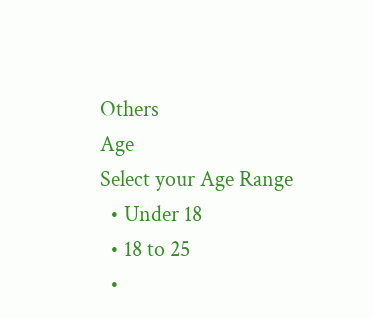Others
Age
Select your Age Range
  • Under 18
  • 18 to 25
  •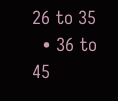26 to 35
  • 36 to 45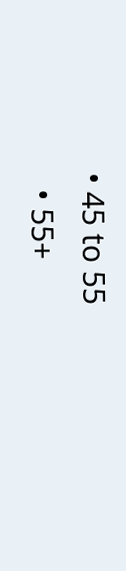• 45 to 55
  • 55+